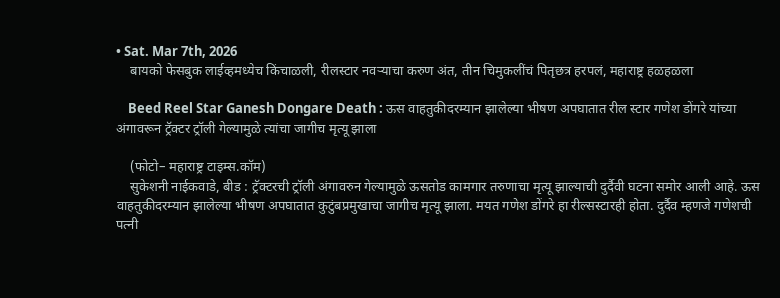• Sat. Mar 7th, 2026
    बायको फेसबुक लाईव्हमध्येच किंचाळली, रीलस्टार नवऱ्याचा करुण अंत, तीन चिमुकलींचं पितृछत्र हरपलं, महाराष्ट्र हळहळला

    Beed Reel Star Ganesh Dongare Death : ऊस वाहतुकीदरम्यान झालेल्या भीषण अपघातात रील स्टार गणेश डोंगरे यांच्या अंगावरून ट्रॅक्टर ट्रॉली गेल्यामुळे त्यांचा जागीच मृत्यू झाला

    (फोटो– महाराष्ट्र टाइम्स.कॉम)
    सुकेशनी नाईकवाडे, बीड : ट्रॅक्टरची ट्रॉली अंगावरुन गेल्यामुळे ऊसतोड कामगार तरुणाचा मृत्यू झाल्याची दुर्दैवी घटना समोर आली आहे. ऊस वाहतुकीदरम्यान झालेल्या भीषण अपघातात कुटुंबप्रमुखाचा जागीच मृत्यू झाला. मयत गणेश डोंगरे हा रील्सस्टारही होता. दुर्दैव म्हणजे गणेशची पत्नी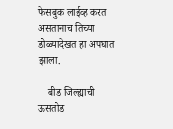फेसबुक लाईव्ह करत असतानाच तिच्या डोळ्यादेखत हा अपघात झाला.

    बीड जिल्ह्याची ऊसतोड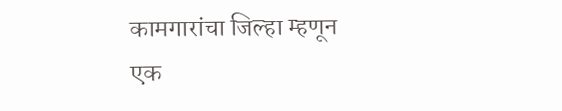कामगारांचा जिल्हा म्हणून एक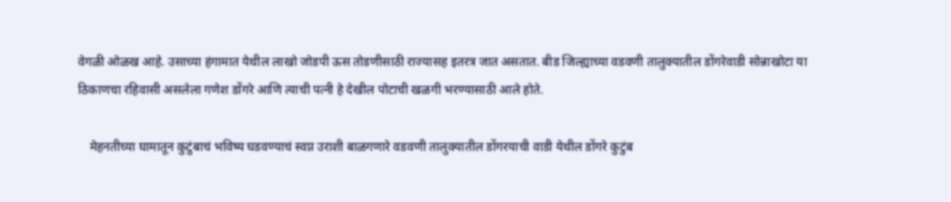वेगळी ओळख आहे. उसाच्या हंगामात येथील लाखो जोडपी ऊस तोडणीसाठी राज्यासह इतरत्र जात असतात. बीड जिल्ह्याच्या वडवणी तालुक्यातील डोंगरेवाडी सोन्नाखोटा या ठिकाणचा रहिवासी असलेला गणेश डोंगरे आणि त्याची पत्नी हे देखील पोटाची खळगी भरण्यासाठी आले होते.

    मेहनतीच्या घामातून कुटुंबाचं भविष्य घडवण्याचं स्वप्न उराशी बाळगणारे वडवणी तालुक्यातील डोंगरयाची वाडी येथील डोंगरे कुटुंब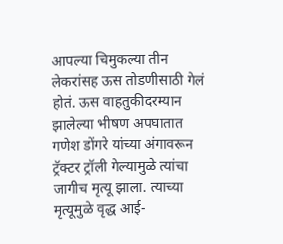आपल्या चिमुकल्या तीन लेकरांसह ऊस तोडणीसाठी गेलं होतं. ऊस वाहतुकीदरम्यान झालेल्या भीषण अपघातात गणेश डोंगरे यांच्या अंगावरून ट्रॅक्टर ट्रॉली गेल्यामुळे त्यांचा जागीच मृत्यू झाला. त्याच्या मृत्यूमुळे वृद्ध आई-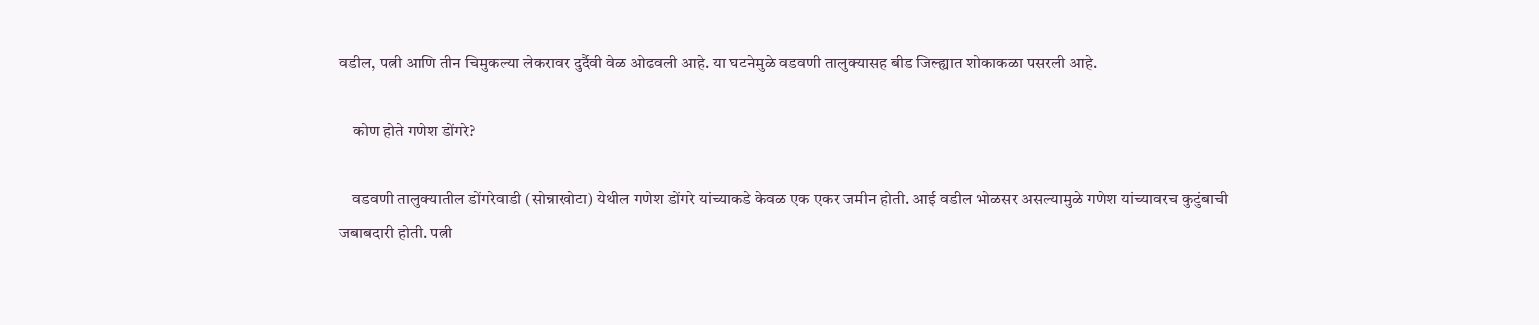वडील, पत्नी आणि तीन चिमुकल्या लेकरावर दुर्दैवी वेळ ओढवली आहे. या घटनेमुळे वडवणी तालुक्यासह बीड जिल्ह्यात शोकाकळा पसरली आहे.

    कोण होते गणेश डोंगरे?

    वडवणी तालुक्यातील डोंगरेवाडी (सोन्नाखोटा) येथील गणेश डोंगरे यांच्याकडे केवळ एक एकर जमीन होती. आई वडील भोळसर असल्यामुळे गणेश यांच्यावरच कुटुंबाची जबाबदारी होती. पत्नी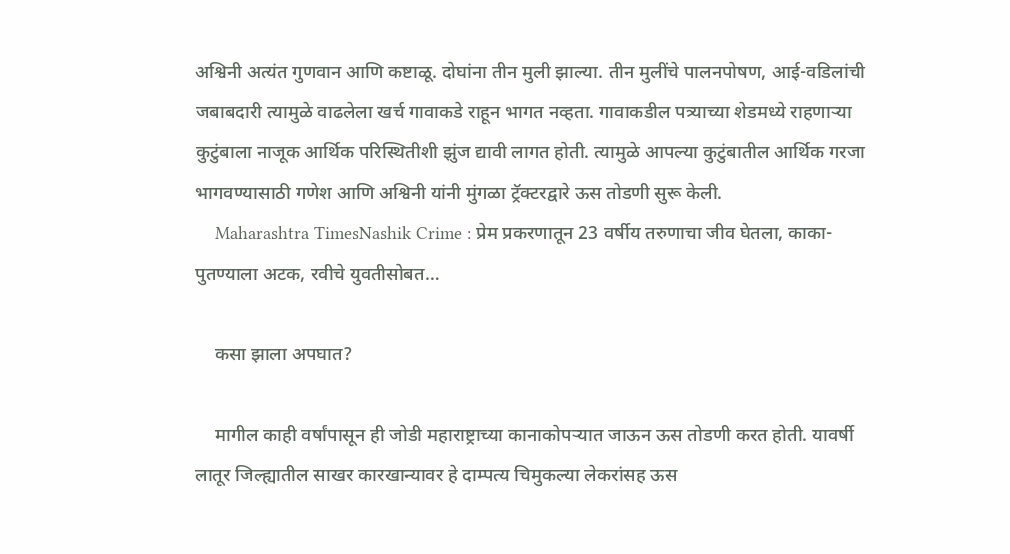अश्विनी अत्यंत गुणवान आणि कष्टाळू. दोघांना तीन मुली झाल्या. तीन मुलींचे पालनपोषण, आई-वडिलांची जबाबदारी त्यामुळे वाढलेला खर्च गावाकडे राहून भागत नव्हता. गावाकडील पत्र्याच्या शेडमध्ये राहणाऱ्या कुटुंबाला नाजूक आर्थिक परिस्थितीशी झुंज द्यावी लागत होती. त्यामुळे आपल्या कुटुंबातील आर्थिक गरजा भागवण्यासाठी गणेश आणि अश्विनी यांनी मुंगळा ट्रॅक्टरद्वारे ऊस तोडणी सुरू केली.
    Maharashtra TimesNashik Crime : प्रेम प्रकरणातून 23 वर्षीय तरुणाचा जीव घेतला, काका-पुतण्याला अटक, रवीचे युवतीसोबत…

    कसा झाला अपघात?

    मागील काही वर्षांपासून ही जोडी महाराष्ट्राच्या कानाकोपऱ्यात जाऊन ऊस तोडणी करत होती. यावर्षी लातूर जिल्ह्यातील साखर कारखान्यावर हे दाम्पत्य चिमुकल्या लेकरांसह ऊस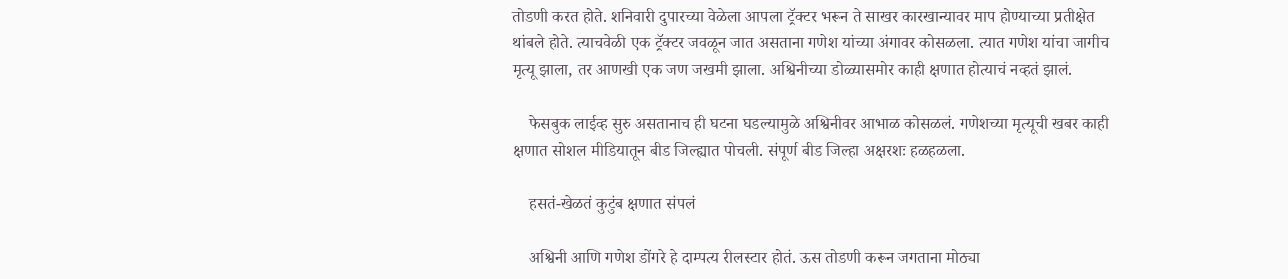तोडणी करत होते. शनिवारी दुपारच्या वेळेला आपला ट्रॅक्टर भरून ते साखर कारखान्यावर माप होण्याच्या प्रतीक्षेत थांबले होते. त्याचवेळी एक ट्रॅक्टर जवळून जात असताना गणेश यांच्या अंगावर कोसळला. त्यात गणेश यांचा जागीच मृत्यू झाला, तर आणखी एक जण जखमी झाला. अश्विनीच्या डोळ्यासमोर काही क्षणात होत्याचं नव्हतं झालं.

    फेसबुक लाईव्ह सुरु असतानाच ही घटना घडल्यामुळे अश्विनीवर आभाळ कोसळलं. गणेशच्या मृत्यूची खबर काही क्षणात सोशल मीडियातून बीड जिल्ह्यात पोचली. संपूर्ण बीड जिल्हा अक्षरशः हळहळला.

    हसतं-खेळतं कुटुंब क्षणात संपलं

    अश्विनी आणि गणेश डोंगरे हे दाम्पत्य रीलस्टार होतं. ऊस तोडणी करून जगताना मोठ्या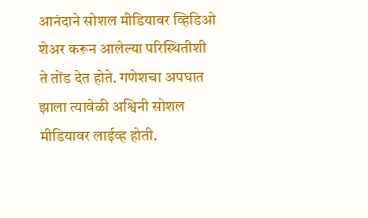आनंदाने सोशल मीडियावर व्हिडिओ शेअर करून आलेल्या परिस्थितीशी ते तोंड देत होते. गणेशचा अपघात झाला त्यावेळी अश्विनी सोशल मीडियावर लाईव्ह होती.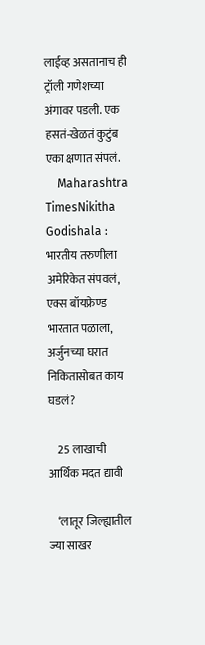लाईव्ह असतानाच ही ट्रॉली गणेशच्या अंगावर पडली. एक हसतं-खेळतं कुटुंब एका क्षणात संपलं.
    Maharashtra TimesNikitha Godishala : भारतीय तरुणीला अमेरिकेत संपवलं, एक्स बॉयफ्रेण्ड भारतात पळाला, अर्जुनच्या घरात निकितासोबत काय घडलं?

    25 लाखाची आर्थिक मदत द्यावी

    ‘लातूर जिल्ह्यातील ज्या साखर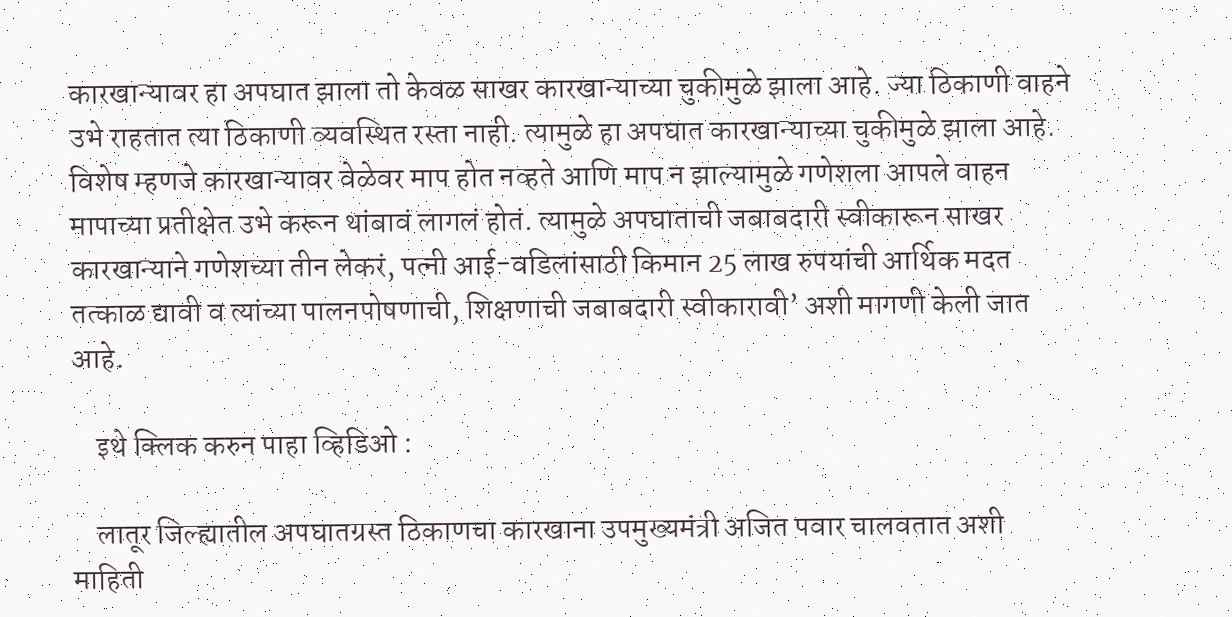कारखान्यावर हा अपघात झाला तो केवळ साखर कारखान्याच्या चुकीमुळे झाला आहे. ज्या ठिकाणी वाहने उभे राहतात त्या ठिकाणी व्यवस्थित रस्ता नाही. त्यामुळे हा अपघात कारखान्याच्या चुकीमुळे झाला आहे. विशेष म्हणजे कारखान्यावर वेळेवर माप होत नव्हते आणि माप न झाल्यामुळे गणेशला आपले वाहन मापाच्या प्रतीक्षेत उभे करून थांबावं लागलं होतं. त्यामुळे अपघाताची जबाबदारी स्वीकारून साखर कारखान्याने गणेशच्या तीन लेकरं, पत्नी आई-वडिलांसाठी किमान 25 लाख रुपयांची आर्थिक मदत तत्काळ द्यावी व त्यांच्या पालनपोषणाची, शिक्षणाची जबाबदारी स्वीकारावी’ अशी मागणी केली जात आहे.

    इथे क्लिक करुन पाहा व्हिडिओ :

    लातूर जिल्ह्यातील अपघातग्रस्त ठिकाणचा कारखाना उपमुख्यमंत्री अजित पवार चालवतात अशी माहिती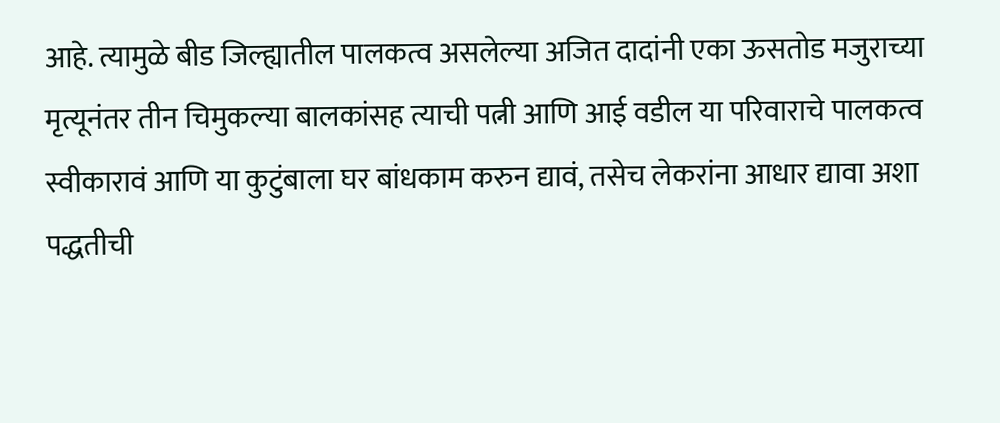आहे. त्यामुळे बीड जिल्ह्यातील पालकत्व असलेल्या अजित दादांनी एका ऊसतोड मजुराच्या मृत्यूनंतर तीन चिमुकल्या बालकांसह त्याची पत्नी आणि आई वडील या परिवाराचे पालकत्व स्वीकारावं आणि या कुटुंबाला घर बांधकाम करुन द्यावं, तसेच लेकरांना आधार द्यावा अशा पद्धतीची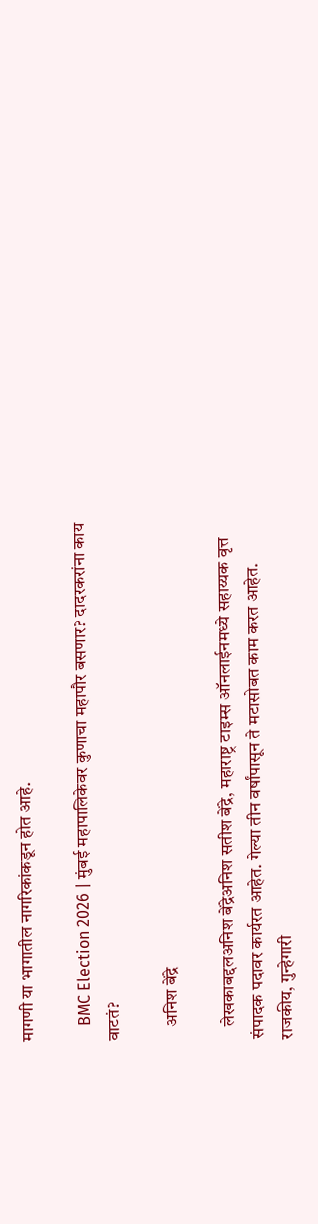मागणी या भागातील नागरिकांकडून होत आहे.

    BMC Election 2026 | मुंबई महापालिकेवर कुणाचा महापौर बसणार? दादरकरांना काय वाटतं?

    अनिश बेंद्रे

    लेखकाबद्दलअनिश बेंद्रेअनिश सतीश बेंद्रे, महाराष्ट्र टाइम्स ऑनलाईनमध्ये सहाय्यक वृत्त संपादक पदावर कार्यरत आहेत. गेल्या तीन वर्षांपासून ते मटासोबत काम करत आहेत. राजकीय, गुन्हेगारी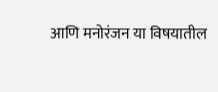आणि मनोरंजन या विषयातील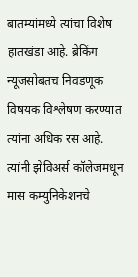बातम्यांमध्ये त्यांचा विशेष हातखंडा आहे. ब्रेकिंग न्यूजसोबतच निवडणूक विषयक विश्लेषण करण्यात त्यांना अधिक रस आहे. त्यांनी झेविअर्स कॉलेजमधून मास कम्युनिकेशनचे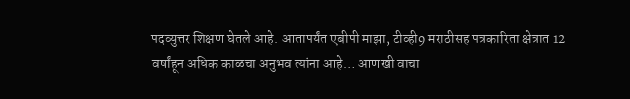पदव्युत्तर शिक्षण घेतले आहे. आतापर्यंत एबीपी माझा, टीव्ही9 मराठीसह पत्रकारिता क्षेत्रात 12 वर्षांहून अधिक काळचा अनुभव त्यांना आहे… आणखी वाचा